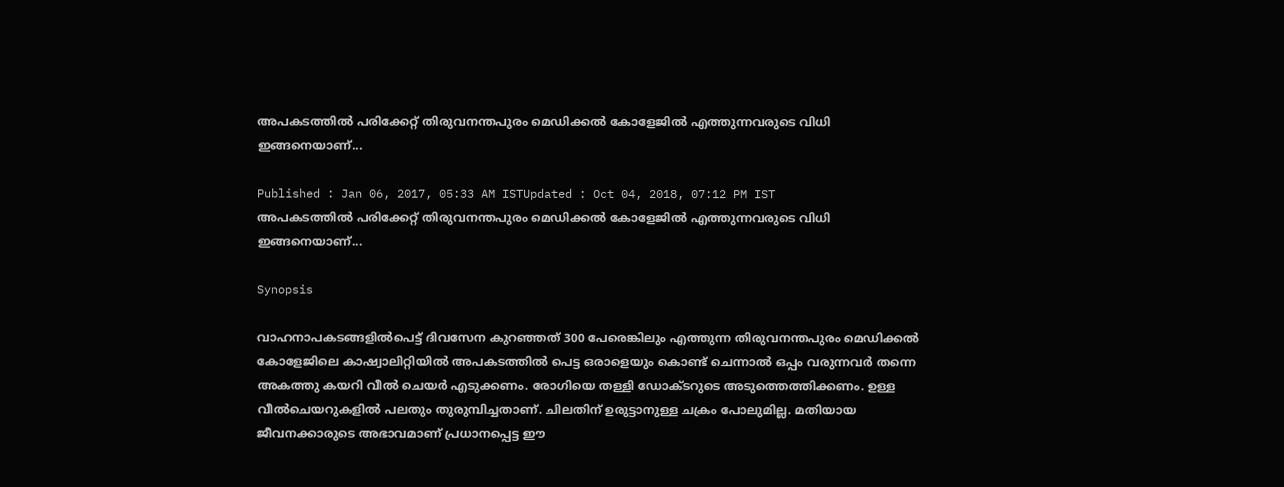അപകടത്തില്‍ പരിക്കേറ്റ് തിരുവനന്തപുരം മെഡിക്കല്‍ കോളേജില്‍ എത്തുന്നവരുടെ വിധി ഇങ്ങനെയാണ്...

Published : Jan 06, 2017, 05:33 AM ISTUpdated : Oct 04, 2018, 07:12 PM IST
അപകടത്തില്‍ പരിക്കേറ്റ് തിരുവനന്തപുരം മെഡിക്കല്‍ കോളേജില്‍ എത്തുന്നവരുടെ വിധി ഇങ്ങനെയാണ്...

Synopsis

വാഹനാപകടങ്ങളില്‍പെട്ട് ദിവസേന കുറഞ്ഞത് 300 പേരെങ്കിലും എത്തുന്ന തിരുവനന്തപുരം മെഡിക്കല്‍ കോളേജിലെ കാഷ്വാലിറ്റിയില്‍ അപകടത്തില്‍ പെട്ട ഒരാളെയും കൊണ്ട് ചെന്നാല്‍ ഒപ്പം വരുന്നവര്‍ തന്നെ അകത്തു കയറി വീല്‍ ചെയര്‍ എടുക്കണം. രോഗിയെ തള്ളി ഡോക്ടറുടെ അടുത്തെത്തിക്കണം. ഉള്ള വീല്‍ചെയറുകളില്‍ പലതും തുരുമ്പിച്ചതാണ്. ചിലതിന് ഉരുട്ടാനുള്ള ചക്രം പോലുമില്ല. മതിയായ ജീവനക്കാരുടെ അഭാവമാണ് പ്രധാനപ്പെട്ട ഈ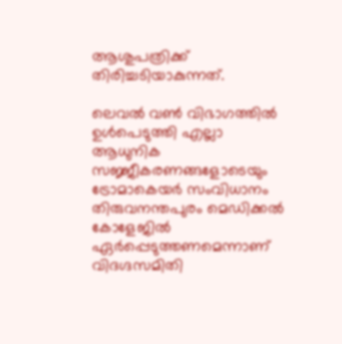ആശുപത്രിക്ക് തിരിച്ചടിയാകുന്നത്.

ലെവല്‍ വണ്‍ വിഭാഗത്തില്‍ ഉള്‍പെടുത്തി എല്ലാ ആധുനിക സജ്ജീകരണങ്ങളോടെയും ട്രോമാകെയര്‍ സംവിധാനം തിരുവനന്തപുരം മെഡിക്കല്‍ കോളേജില്‍ ഏര്‍പ്പെടുത്തണമെന്നാണ് വിദഗ്ദസമിതി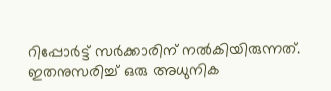റിപ്പോര്‍ട്ട് സര്‍ക്കാരിന് നല്‍കിയിരുന്നത്. ഇതനുസരിച്ച് ഒരു അധുനിക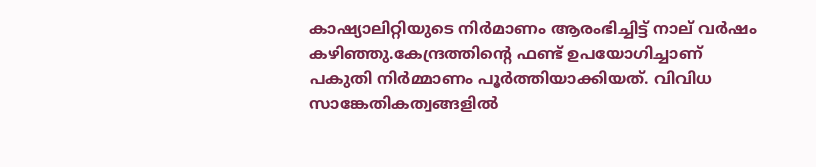കാഷ്യാലിറ്റിയുടെ നിര്‍മാണം ആരംഭിച്ചിട്ട് നാല് വര്‍ഷം കഴിഞ്ഞു.കേന്ദ്രത്തിന്റെ ഫണ്ട് ഉപയോഗിച്ചാണ് പകുതി നിര്‍മ്മാണം പൂര്‍ത്തിയാക്കിയത്. വിവിധ സാങ്കേതികത്വങ്ങളില്‍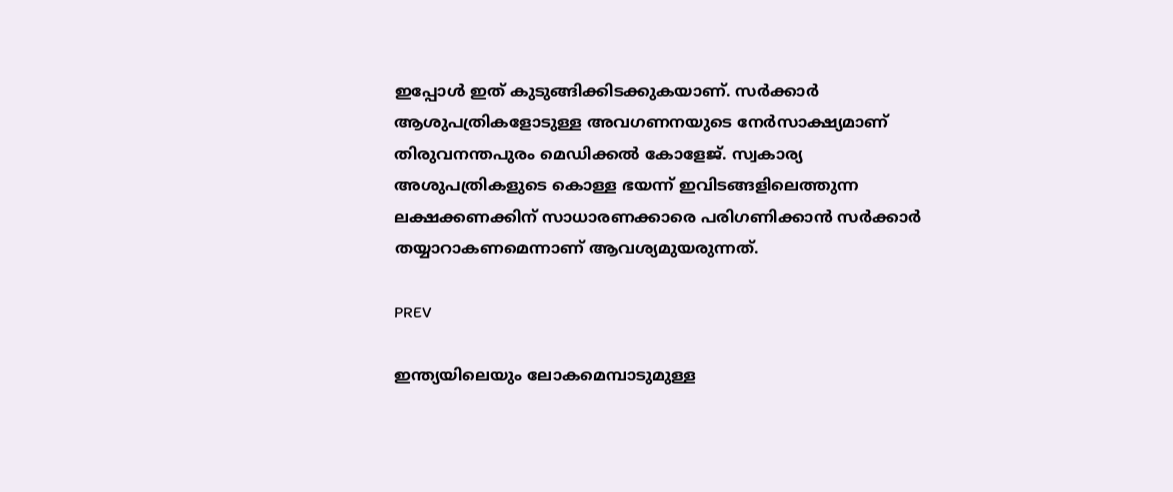ഇപ്പോള്‍ ഇത് കുടുങ്ങിക്കിടക്കുകയാണ്. സര്‍ക്കാര്‍ ആശുപത്രികളോടുള്ള അവഗണനയുടെ നേര്‍സാക്ഷ്യമാണ് തിരുവനന്തപുരം മെഡിക്കല്‍ കോളേജ്. സ്വകാര്യ അശുപത്രികളുടെ കൊള്ള ഭയന്ന് ഇവിടങ്ങളിലെത്തുന്ന ലക്ഷക്കണക്കിന് സാധാരണക്കാരെ പരിഗണിക്കാന്‍ സര്‍ക്കാര്‍ തയ്യാറാകണമെന്നാണ് ആവശ്യമുയരുന്നത്.

PREV

ഇന്ത്യയിലെയും ലോകമെമ്പാടുമുള്ള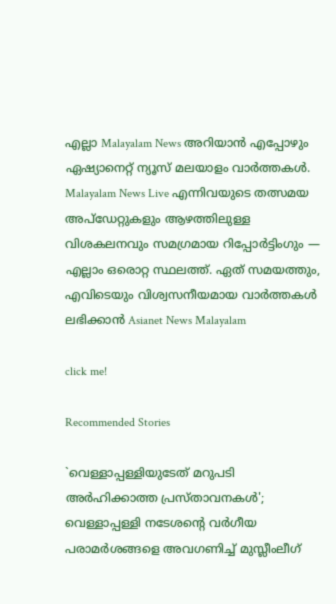എല്ലാ Malayalam News അറിയാൻ എപ്പോഴും ഏഷ്യാനെറ്റ് ന്യൂസ് മലയാളം വാർത്തകൾ. Malayalam News Live എന്നിവയുടെ തത്സമയ അപ്‌ഡേറ്റുകളും ആഴത്തിലുള്ള വിശകലനവും സമഗ്രമായ റിപ്പോർട്ടിംഗും — എല്ലാം ഒരൊറ്റ സ്ഥലത്ത്. ഏത് സമയത്തും, എവിടെയും വിശ്വസനീയമായ വാർത്തകൾ ലഭിക്കാൻ Asianet News Malayalam

click me!

Recommended Stories

`വെള്ളാപ്പള്ളിയുടേത് മറുപടി അർഹിക്കാത്ത പ്രസ്താവനകൾ'; വെള്ളാപ്പള്ളി നടേശന്റെ വർഗീയ പരാമർശങ്ങളെ അവഗണിച്ച് മുസ്ലീംലീഗ്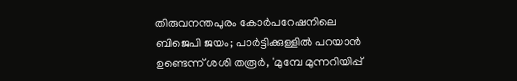തിരുവനന്തപുരം കോര്‍പറേഷനിലെ ബിജെപി ജയം; പാര്‍ട്ടിക്കുള്ളില്‍ പറയാന്‍ ഉണ്ടെന്ന് ശശി തരൂര്‍, 'മുമ്പേ മുന്നറിയിപ്പ്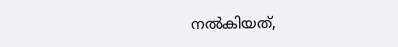നല്‍കിയത്,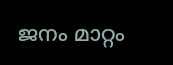ജനം മാറ്റം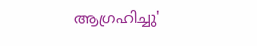ആഗ്രഹിച്ചു'